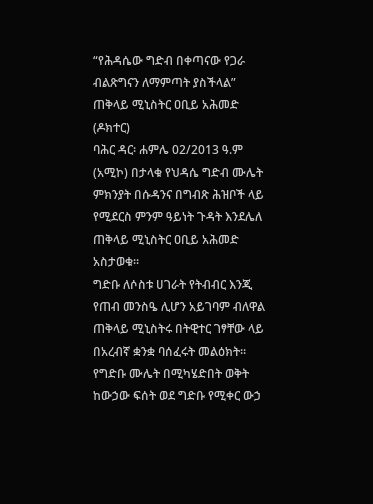“የሕዳሴው ግድብ በቀጣናው የጋራ ብልጽግናን ለማምጣት ያስችላል” ጠቅላይ ሚኒስትር ዐቢይ አሕመድ (ዶክተር)
ባሕር ዳር፡ ሐምሌ 02/2013 ዓ.ም (አሚኮ) በታላቁ የህዳሴ ግድብ ሙሌት ምክንያት በሱዳንና በግብጽ ሕዝቦች ላይ የሚደርስ ምንም ዓይነት ጉዳት እንደሌለ ጠቅላይ ሚኒስትር ዐቢይ አሕመድ አስታወቁ፡፡
ግድቡ ለሶስቱ ሀገራት የትብብር እንጂ የጠብ መንስዔ ሊሆን አይገባም ብለዋል ጠቅላይ ሚኒስትሩ በትዊተር ገፃቸው ላይ በአረብኛ ቋንቋ ባሰፈሩት መልዕክት፡፡
የግድቡ ሙሌት በሚካሄድበት ወቅት ከውኃው ፍሰት ወደ ግድቡ የሚቀር ውኃ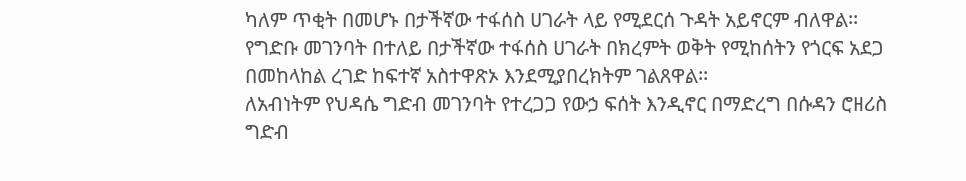ካለም ጥቂት በመሆኑ በታችኛው ተፋሰስ ሀገራት ላይ የሚደርሰ ጉዳት አይኖርም ብለዋል፡፡
የግድቡ መገንባት በተለይ በታችኛው ተፋሰስ ሀገራት በክረምት ወቅት የሚከሰትን የጎርፍ አደጋ በመከላከል ረገድ ከፍተኛ አስተዋጽኦ እንደሚያበረክትም ገልጸዋል፡፡
ለአብነትም የህዳሴ ግድብ መገንባት የተረጋጋ የውኃ ፍሰት እንዲኖር በማድረግ በሱዳን ሮዘሪስ ግድብ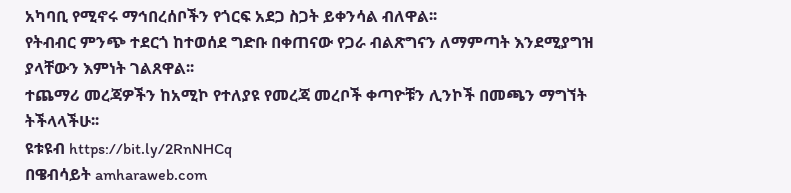አካባቢ የሚኖሩ ማኅበረሰቦችን የጎርፍ አደጋ ስጋት ይቀንሳል ብለዋል፡፡
የትብብር ምንጭ ተደርጎ ከተወሰደ ግድቡ በቀጠናው የጋራ ብልጽግናን ለማምጣት እንደሚያግዝ ያላቸውን እምነት ገልጸዋል፡፡
ተጨማሪ መረጃዎችን ከአሚኮ የተለያዩ የመረጃ መረቦች ቀጣዮቹን ሊንኮች በመጫን ማግኘት ትችላላችሁ፡፡
ዩቱዩብ https://bit.ly/2RnNHCq
በዌብሳይት amharaweb.com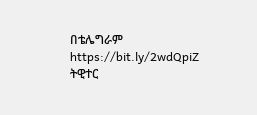በቴሌግራም https://bit.ly/2wdQpiZ
ትዊተር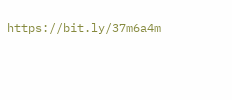https://bit.ly/37m6a4m